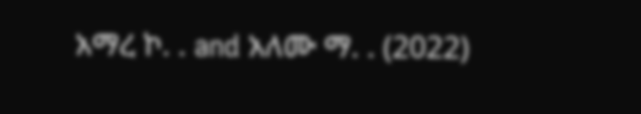አማረ ኮ. . and አለሙ ማ. . (2022)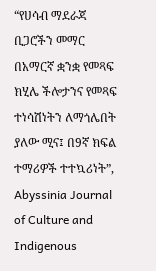“የሀሳብ ማደራጃ ቢጋሮችን መማር በአማርኛ ቋንቋ የመጻፍ ክሂሌ ችሎታንና የመጻፍ ተነሳሽነትን ለማጎሌበት ያለው ሚና፤ በ9ኛ ክፍል ተማሪዎች ተተኳሪነት”, Abyssinia Journal of Culture and Indigenous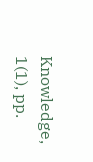Knowledge, 1(1), pp.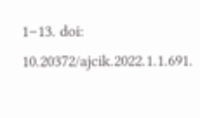1–13. doi: 10.20372/ajcik.2022.1.1.691.